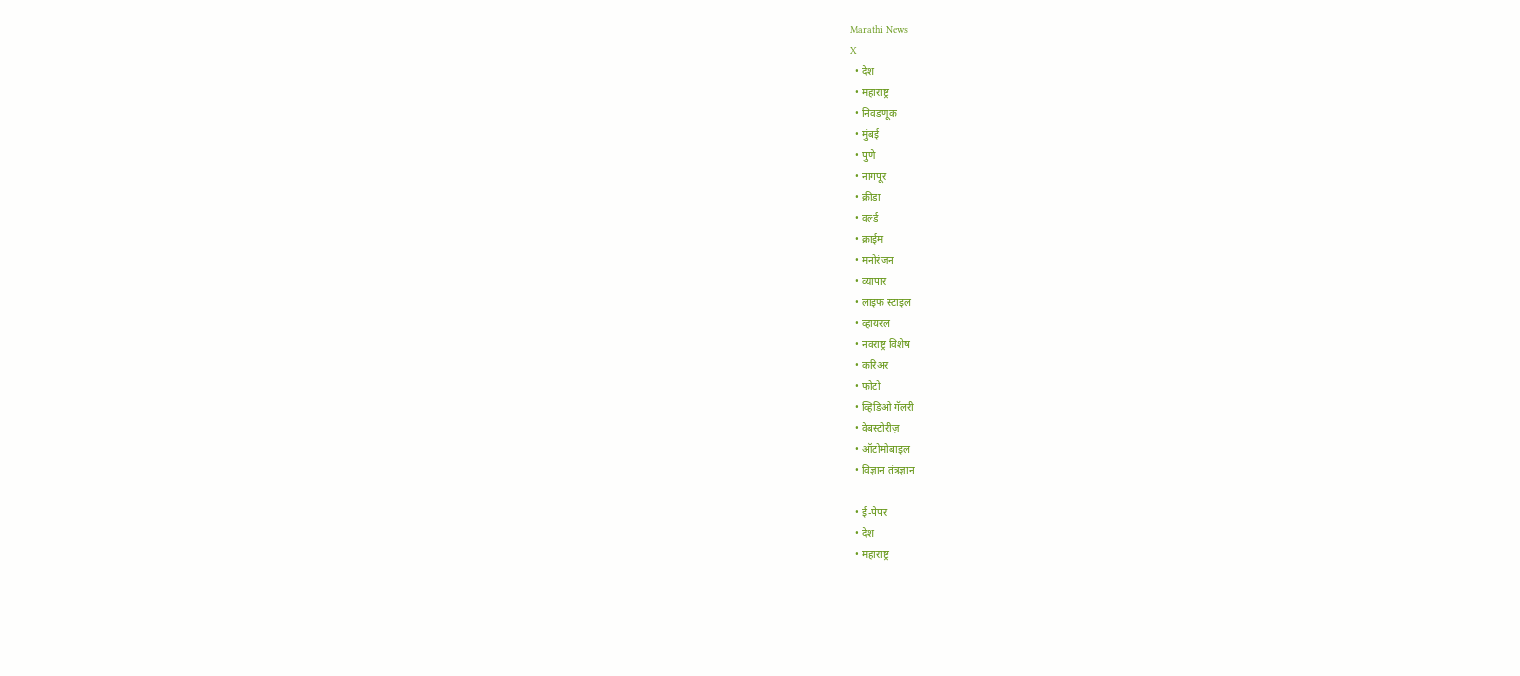Marathi News
X
  • देश
  • महाराष्ट्र
  • निवडणूक
  • मुंबई
  • पुणे
  • नागपूर
  • क्रीडा
  • वर्ल्ड
  • क्राईम
  • मनोरंजन
  • व्यापार
  • लाइफ स्टाइल
  • व्हायरल
  • नवराष्ट्र विशेष
  • करिअर
  • फोटो
  • व्हिडिओ गॅलरी
  • वेबस्टोरीज़
  • ऑटोमोबाइल
  • विज्ञान तंत्रज्ञान

  • ई-पेपर
  • देश
  • महाराष्ट्र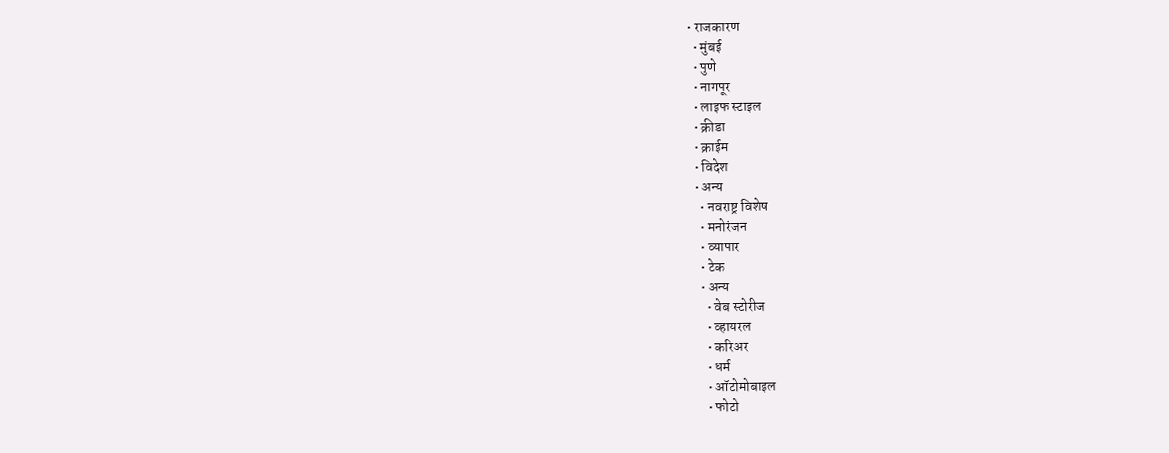• राजकारण
  • मुंबई
  • पुणे
  • नागपूर
  • लाइफ स्टाइल
  • क्रीडा
  • क्राईम
  • विदेश
  • अन्य
    • नवराष्ट्र विशेष
    • मनोरंजन
    • व्यापार
    • टेक
    • अन्य
      • वेब स्टोरीज
      • व्हायरल
      • करिअर
      • धर्म
      • ऑटोमोबाइल
      • फोटो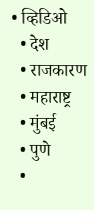• व्हिडिओ
  • देश
  • राजकारण
  • महाराष्ट्र
  • मुंबई
  • पुणे
  •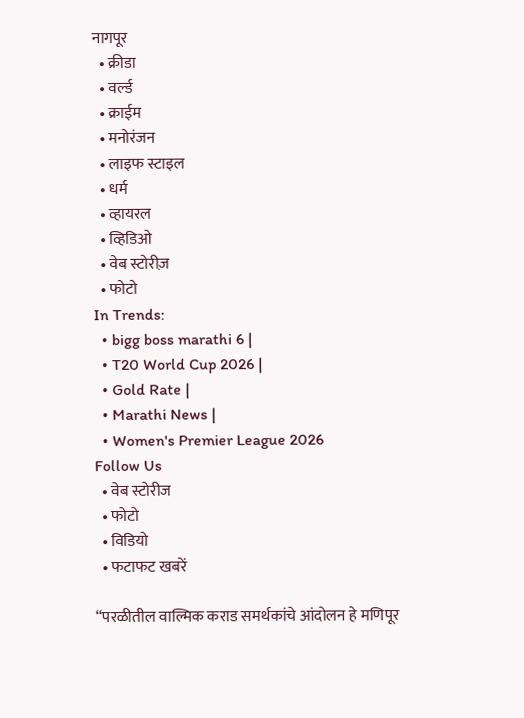नागपूर
  • क्रीडा
  • वर्ल्ड
  • क्राईम
  • मनोरंजन
  • लाइफ स्टाइल
  • धर्म
  • व्हायरल
  • व्हिडिओ
  • वेब स्टोरीज़
  • फोटो
In Trends:
  • bigg boss marathi 6 |
  • T20 World Cup 2026 |
  • Gold Rate |
  • Marathi News |
  • Women's Premier League 2026
Follow Us
  • वेब स्टोरीज
  • फोटो
  • विडियो
  • फटाफट खबरें

“परळीतील वाल्मिक कराड समर्थकांचे आंदोलन हे मणिपूर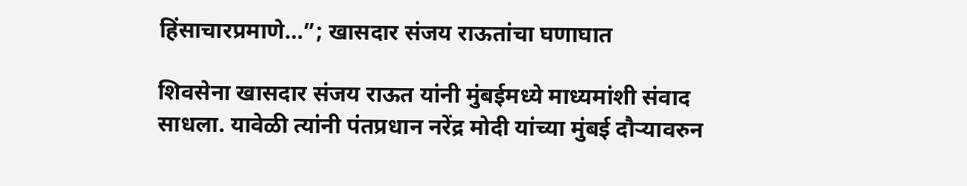हिंसाचारप्रमाणे…”; खासदार संजय राऊतांचा घणाघात

शिवसेना खासदार संजय राऊत यांनी मुंबईमध्ये माध्यमांशी संवाद साधला. यावेळी त्यांनी पंतप्रधान नरेंद्र मोदी यांच्या मुंबई दौऱ्यावरुन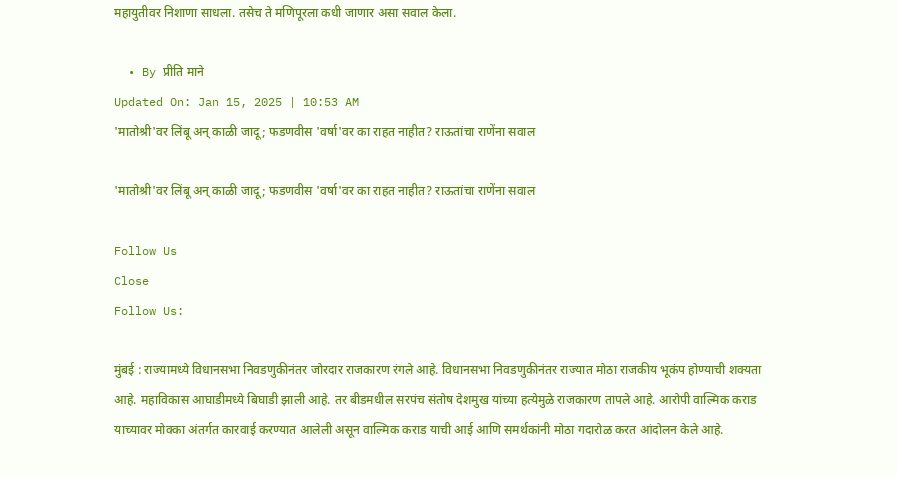महायुतीवर निशाणा साधला. तसेच ते मणिपूरला कधी जाणार असा सवाल केला.

  • By प्रीति माने
Updated On: Jan 15, 2025 | 10:53 AM
'मातोश्री'वर लिंबू अन् काळी जादू; फडणवीस 'वर्षा'वर का राहत नाहीत? राऊतांचा राणेंना सवाल

'मातोश्री'वर लिंबू अन् काळी जादू; फडणवीस 'वर्षा'वर का राहत नाहीत? राऊतांचा राणेंना सवाल

Follow Us
Close
Follow Us:

मुंबई : राज्यामध्ये विधानसभा निवडणुकीनंतर जोरदार राजकारण रंगले आहे. विधानसभा निवडणुकीनंतर राज्यात मोठा राजकीय भूकंप होण्याची शक्यता आहे. महाविकास आघाडीमध्ये बिघाडी झाली आहे. तर बीडमधील सरपंच संतोष देशमुख यांच्या हत्येमुळे राजकारण तापले आहे. आरोपी वाल्मिक कराड याच्यावर मोक्का अंतर्गत कारवाई करण्यात आलेली असून वाल्मिक कराड याची आई आणि समर्थकांनी मोठा गदारोळ करत आंदोलन केले आहे.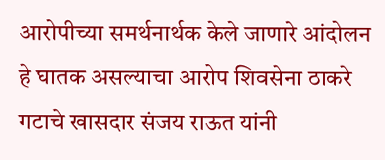आरोपीच्या समर्थनार्थक केले जाणारे आंदोलन हे घातक असल्याचा आरोप शिवसेना ठाकरे गटाचे खासदार संजय राऊत यांनी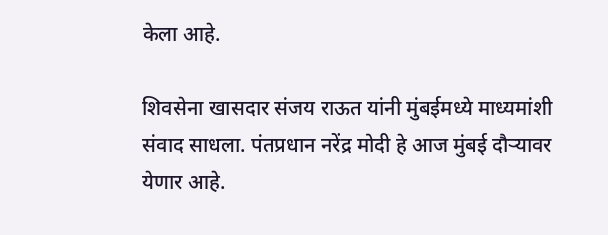केला आहे.

शिवसेना खासदार संजय राऊत यांनी मुंबईमध्ये माध्यमांशी संवाद साधला. पंतप्रधान नरेंद्र मोदी हे आज मुंबई दौऱ्यावर येणार आहे.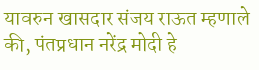यावरुन खासदार संजय राऊत म्हणाले की, पंतप्रधान नरेंद्र मोदी हे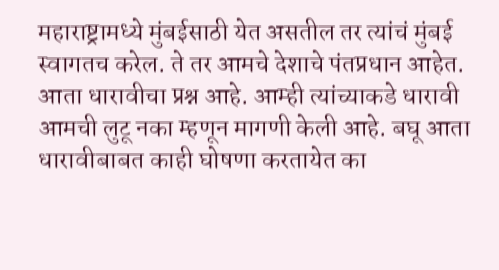महाराष्ट्रामध्ये मुंबईसाठी येत असतील तर त्यांचं मुंबई स्वागतच करेल. ते तर आमचे देशाचे पंतप्रधान आहेत. आता धारावीचा प्रश्न आहे. आम्ही त्यांच्याकडे धारावी आमची लुटू नका म्हणून मागणी केली आहे. बघू आता धारावीबाबत काही घोषणा करतायेत का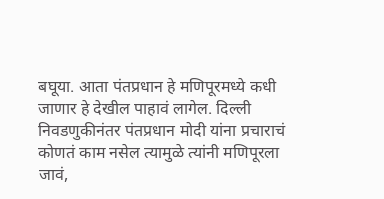बघूया. आता पंतप्रधान हे मणिपूरमध्ये कधी जाणार हे देखील पाहावं लागेल. दिल्ली निवडणुकीनंतर पंतप्रधान मोदी यांना प्रचाराचं कोणतं काम नसेल त्यामुळे त्यांनी मणिपूरला जावं,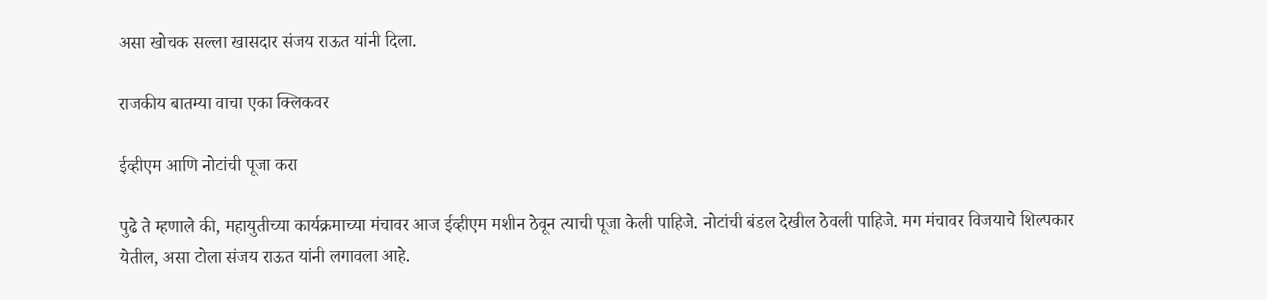असा खोचक सल्ला खासदार संजय राऊत यांनी दिला.

राजकीय बातम्या वाचा एका क्लिकवर

ईव्हीएम आणि नोटांची पूजा करा

पुढे ते म्हणाले की, महायुतीच्या कार्यक्रमाच्या मंचावर आज ईव्हीएम मशीन ठेवून त्याची पूजा केली पाहिजे. नोटांची बंडल देखील ठेवली पाहिजे. मग मंचावर विजयाचे शिल्पकार येतील, असा टोला संजय राऊत यांनी लगावला आहे.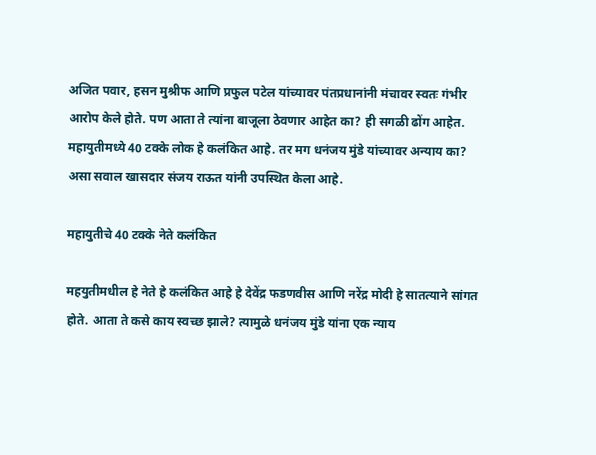अजित पवार, हसन मुश्रीफ आणि प्रफुल पटेल यांच्यावर पंतप्रधानांनी मंचावर स्वतः गंभीर आरोप केले होते. पण आता ते त्यांना बाजूला ठेवणार आहेत का? ही सगळी ढोंग आहेत. महायुतीमध्ये 40 टक्के लोक हे कलंकित आहे. तर मग धनंजय मुंडे यांच्यावर अन्याय का? असा सवाल खासदार संजय राऊत यांनी उपस्थित केला आहे.

महायुतीचे 40 टक्के नेते कलंकित

महयुतीमधील हे नेते हे कलंकित आहे हे देवेंद्र फडणवीस आणि नरेंद्र मोदी हे सातत्याने सांगत होते. आता ते कसे काय स्वच्छ झाले? त्यामुळे धनंजय मुंडे यांना एक न्याय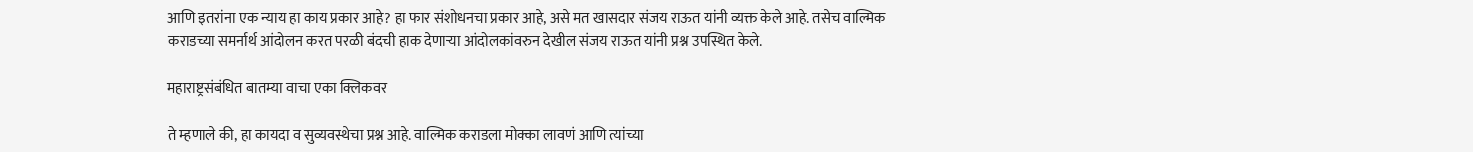आणि इतरांना एक न्याय हा काय प्रकार आहे? हा फार संशोधनचा प्रकार आहे, असे मत खासदार संजय राऊत यांनी व्यक्त केले आहे. तसेच वाल्मिक कराडच्या समर्नार्थ आंदोलन करत परळी बंदची हाक देणाऱ्या आंदोलकांवरुन देखील संजय राऊत यांनी प्रश्न उपस्थित केले.

महाराष्ट्रसंबंधित बातम्या वाचा एका क्लिकवर

ते म्हणाले की, हा कायदा व सुव्यवस्थेचा प्रश्न आहे. वाल्मिक कराडला मोक्का लावणं आणि त्यांच्या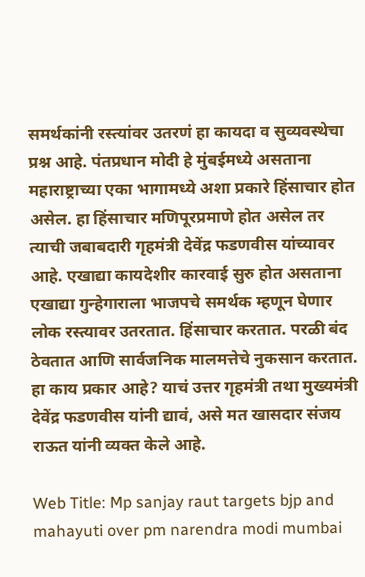समर्थकांनी रस्त्यांवर उतरणं हा कायदा व सुव्यवस्थेचा प्रश्न आहे. पंतप्रधान मोदी हे मुंबईमध्ये असताना महाराष्ट्राच्या एका भागामध्ये अशा प्रकारे हिंसाचार होत असेल. हा हिंसाचार मणिपूरप्रमाणे होत असेल तर त्याची जबाबदारी गृहमंत्री देवेंद्र फडणवीस यांच्यावर आहे. एखाद्या कायदेशीर कारवाई सुरु होत असताना एखाद्या गुन्हेगाराला भाजपचे समर्थक म्हणून घेणार लोक रस्त्यावर उतरतात. हिंसाचार करतात. परळी बंद ठेवतात आणि सार्वजनिक मालमत्तेचे नुकसान करतात. हा काय प्रकार आहे? याचं उत्तर गृहमंत्री तथा मुख्यमंत्री देवेंद्र फडणवीस यांनी द्यावं, असे मत खासदार संजय राऊत यांनी व्यक्त केले आहे.

Web Title: Mp sanjay raut targets bjp and mahayuti over pm narendra modi mumbai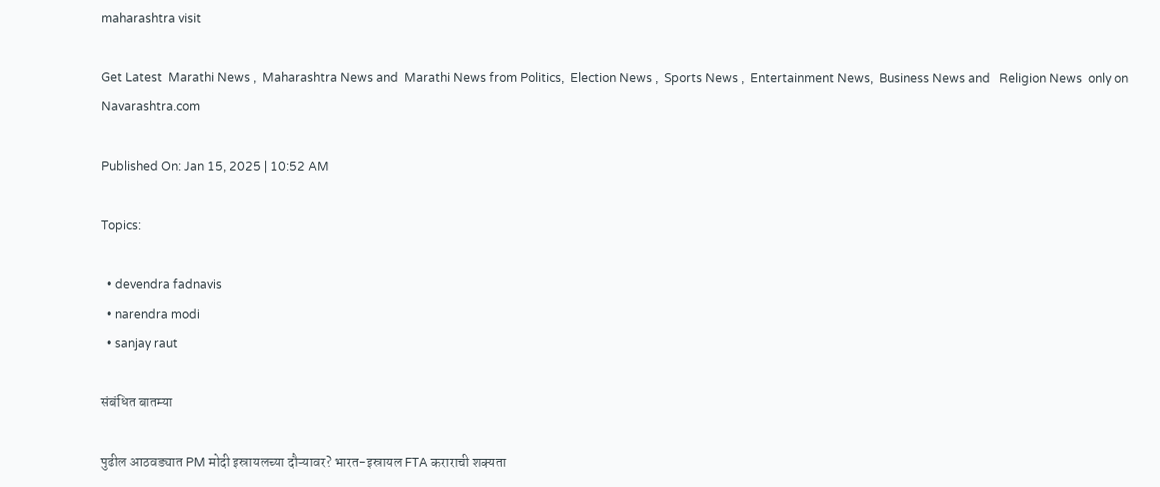maharashtra visit

Get Latest  Marathi News ,  Maharashtra News and  Marathi News from Politics,  Election News ,  Sports News ,  Entertainment News,  Business News and   Religion News  only on Navarashtra.com

Published On: Jan 15, 2025 | 10:52 AM

Topics:

  • devendra fadnavis
  • narendra modi
  • sanjay raut

संबंधित बातम्या

पुढील आठवड्यात PM मोदी इस्रायलच्या दौऱ्यावर? भारत-इस्रायल FTA कराराची शक्यता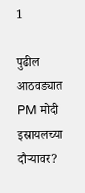1

पुढील आठवड्यात PM मोदी इस्रायलच्या दौऱ्यावर?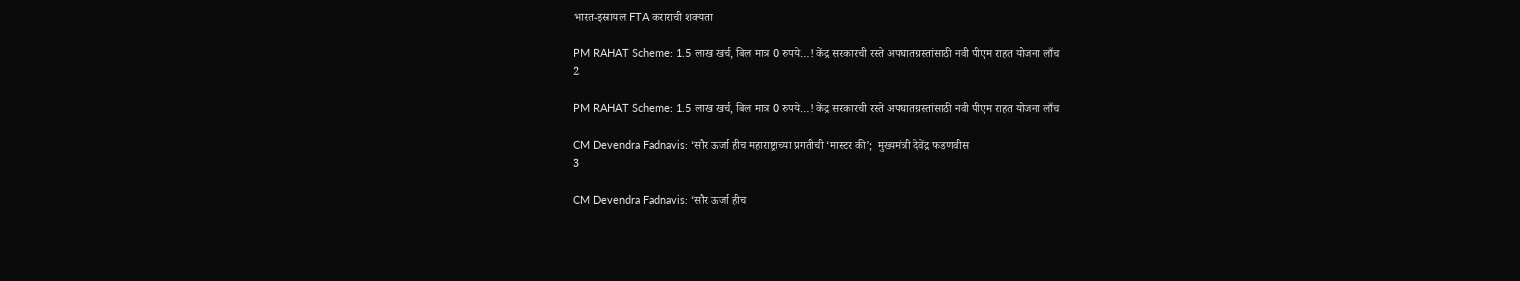भारत-इस्रायल FTA कराराची शक्यता

PM RAHAT Scheme: 1.5 लाख खर्च, बिल मात्र 0 रुपये…! केंद्र सरकारची रस्ते अपघातग्रस्तांसाठी नवी पीएम राहत योजना लाँच
2

PM RAHAT Scheme: 1.5 लाख खर्च, बिल मात्र 0 रुपये…! केंद्र सरकारची रस्ते अपघातग्रस्तांसाठी नवी पीएम राहत योजना लाँच

CM Devendra Fadnavis: ‘सौर ऊर्जा हीच महाराष्ट्राच्या प्रगतीची ‘मास्टर की’;  मुख्यमंत्री देवेंद्र फडणवीस
3

CM Devendra Fadnavis: ‘सौर ऊर्जा हीच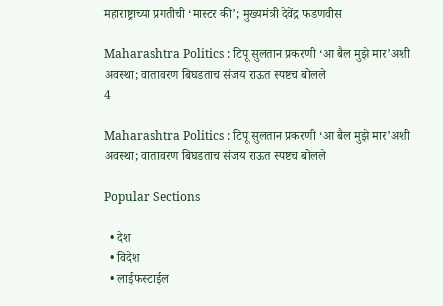महाराष्ट्राच्या प्रगतीची ‘मास्टर की’; मुख्यमंत्री देवेंद्र फडणवीस

Maharashtra Politics : टिपू सुलतान प्रकरणी ‘आ बैल मुझे मार’अशी अवस्था; वातावरण बिघडताच संजय राऊत स्पष्टच बोलले
4

Maharashtra Politics : टिपू सुलतान प्रकरणी ‘आ बैल मुझे मार’अशी अवस्था; वातावरण बिघडताच संजय राऊत स्पष्टच बोलले

Popular Sections

  • देश
  • विदेश
  • लाईफस्टाईल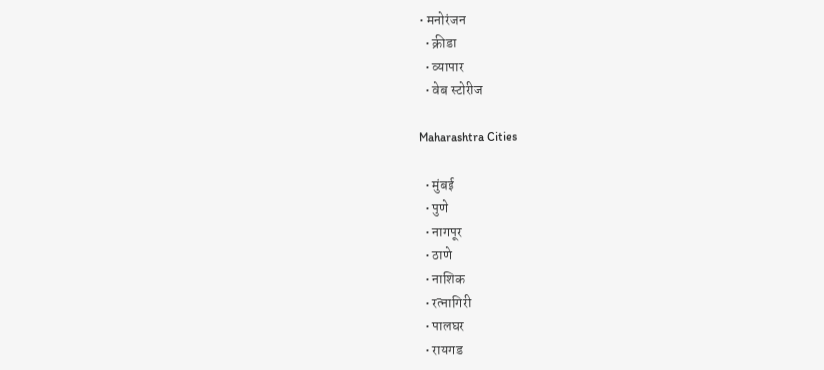• मनोरंजन
  • क्रीडा
  • व्यापार
  • वेब स्टोरीज

Maharashtra Cities

  • मुंबई
  • पुणे
  • नागपूर
  • ठाणे
  • नाशिक
  • रत्नागिरी
  • पालघर
  • रायगड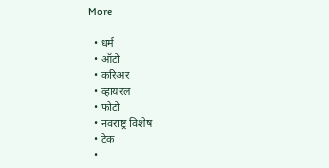More

  • धर्म
  • ऑटो
  • करिअर
  • व्हायरल
  • फोटो
  • नवराष्ट्र विशेष
  • टेक
  •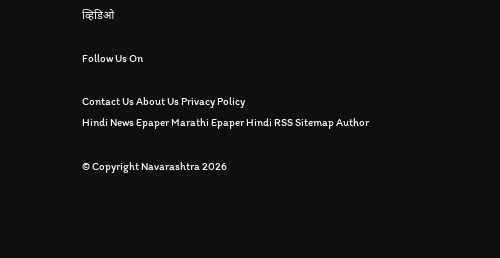व्हिडिओ

Follow Us On

Contact Us About Us Privacy Policy
Hindi News Epaper Marathi Epaper Hindi RSS Sitemap Author

© Copyright Navarashtra 2026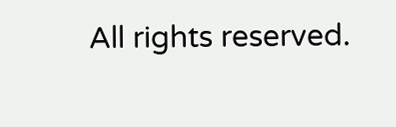All rights reserved.